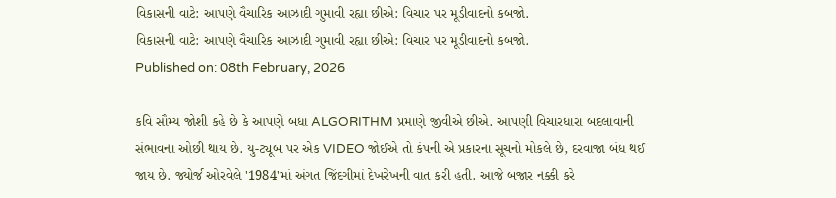વિકાસની વાટે: આપણે વૈચારિક આઝાદી ગુમાવી રહ્યા છીએ: વિચાર પર મૂડીવાદનો કબજો.
વિકાસની વાટે: આપણે વૈચારિક આઝાદી ગુમાવી રહ્યા છીએ: વિચાર પર મૂડીવાદનો કબજો.
Published on: 08th February, 2026

કવિ સૌમ્ય જોશી કહે છે કે આપણે બધા ALGORITHM પ્રમાણે જીવીએ છીએ. આપણી વિચારધારા બદલાવાની સંભાવના ઓછી થાય છે. યુ-ટ્યૂબ પર એક VIDEO જોઈએ તો કંપની એ પ્રકારના સૂચનો મોકલે છે, દરવાજા બંધ થઈ જાય છે. જ્યોર્જ ઓરવેલે '1984'માં અંગત જિંદગીમાં દેખરેખની વાત કરી હતી. આજે બજાર નક્કી કરે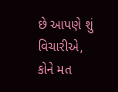છે આપણે શું વિચારીએ, કોને મત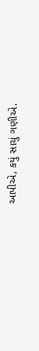આપીએ, કયું સાચું ગણીએ.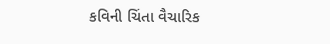કવિની ચિંતા વૈચારિક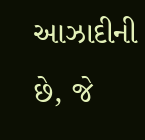આઝાદીની છે, જે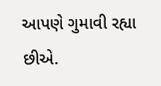આપણે ગુમાવી રહ્યા છીએ.